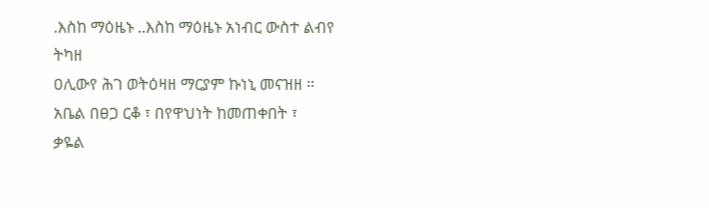.እስከ ማዕዜኑ ..እስከ ማዕዜኑ አነብር ውስተ ልብየ ትካዘ
ዐሊውየ ሕገ ወትዕዛዘ ማርያም ኩነኒ መናዝዘ ።
አቤል በፀጋ ርቆ ፣ በየዋህነት ከመጠቀበት ፣
ቃዬል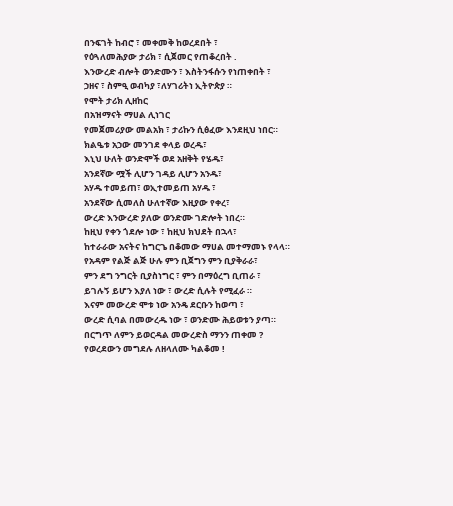በንፍገት ከብሮ ፣ መቀመቅ ከወረደበት ፣
የዕጓለመሕያው ታሪክ ፣ ሲጀመር የጠቆረበት .
እንውረድ ብሎት ወንድሙን ፣ እስትንፋሱን የነጠቀበት ፣
ኃዘና ፣ ስምዒ ወብካያ ፣ለሃገሪትነ ኢትዮጵያ ።
የሞት ታሪክ ሊዘከር
በአዝማናት ማሀል ሊነገር
የመጀመሪያው መልአክ ፣ ታሪኩን ሲፅፈው እንደዚህ ነበር።
ክልዔቱ አኃው መንገደ ቀላይ ወረዱ፣
እኒህ ሁለት ወንድሞች ወደ አዘቅት የሄዱ፣
አንደኛው ሟች ሊሆን ገዳይ ሊሆን አንዱ፣
አሃዱ ተመይጠ፣ ወኢተመይጠ አሃዱ ፣
አንደኛው ሲመለስ ሁለተኛው እዚያው የቀረ፣
ውረድ እንውረድ ያለው ወንድሙ ገድሎት ነበረ።
ከዚህ የቀን ጎደሎ ነው ፣ ከዚህ ክህደት በኋላ፣
ከተራራው አናትና ከግርጌ በቆመው ማሀል መተማመኑ የላላ።
የአዳም የልጅ ልጅ ሁሉ ምን ቢጀግን ምን ቢያቅራራ፣
ምን ደግ ንግርት ቢያስነግር ፣ ምን በማዕረግ ቢጠራ ፣
ይገሉኝ ይሆን እያለ ነው ፣ ውረድ ሲሉት የሚፈራ ።
እናም መውረድ ሞቱ ነው አንዴ ደርቡን ከወጣ ፣
ውረድ ሲባል በመውረዱ ነው ፣ ወንድሙ ሕይወቱን ያጣ።
በርግጥ ለምን ይወርዳል መውረድስ ማንን ጠቀመ ?
የወረደውን መግደሉ ለዘላለሙ ካልቆመ !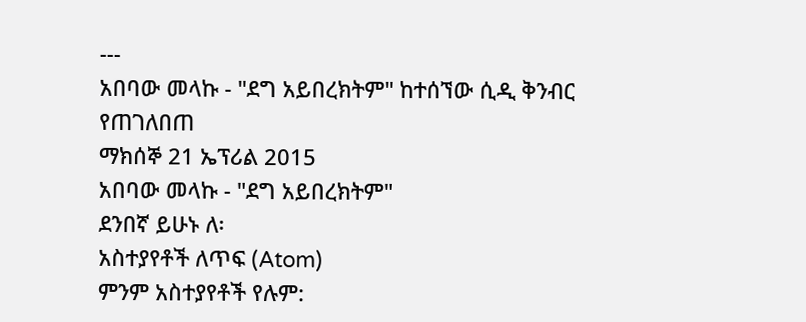---
አበባው መላኩ - "ደግ አይበረክትም" ከተሰኘው ሲዲ ቅንብር
የጠገለበጠ
ማክሰኞ 21 ኤፕሪል 2015
አበባው መላኩ - "ደግ አይበረክትም"
ደንበኛ ይሁኑ ለ፡
አስተያየቶች ለጥፍ (Atom)
ምንም አስተያየቶች የሉም: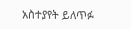አስተያየት ይለጥፉ